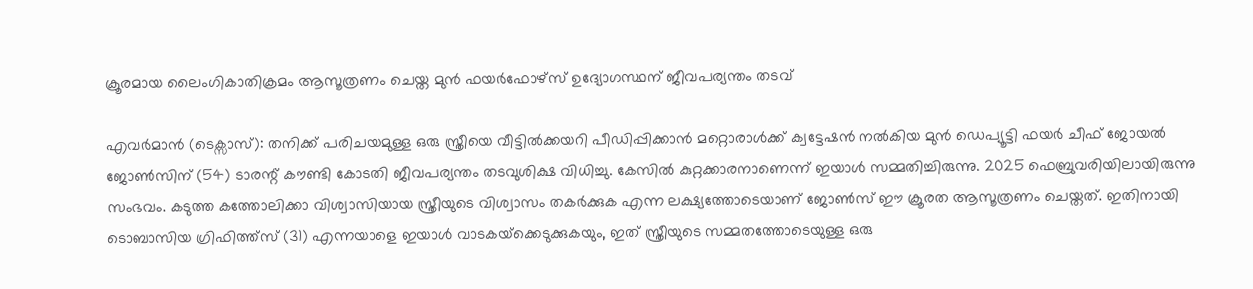ക്രൂരമായ ലൈംഗികാതിക്രമം ആസൂത്രണം ചെയ്ത മുൻ ഫയർഫോഴ്സ് ഉദ്യോഗസ്ഥന് ജീവപര്യന്തം തടവ്

എവർമാൻ (ടെക്സാസ്): തനിക്ക് പരിചയമുള്ള ഒരു സ്ത്രീയെ വീട്ടിൽക്കയറി പീഡിപ്പിക്കാൻ മറ്റൊരാൾക്ക് ക്വട്ടേഷൻ നൽകിയ മുൻ ഡെപ്യൂട്ടി ഫയർ ചീഫ് ജോയൽ ജോൺസിന് (54) ടാരന്റ് കൗണ്ടി കോടതി ജീവപര്യന്തം തടവുശിക്ഷ വിധിച്ചു. കേസിൽ കുറ്റക്കാരനാണെന്ന് ഇയാൾ സമ്മതിച്ചിരുന്നു. 2025 ഫെബ്രുവരിയിലായിരുന്നു സംഭവം. കടുത്ത കത്തോലിക്കാ വിശ്വാസിയായ സ്ത്രീയുടെ വിശ്വാസം തകർക്കുക എന്ന ലക്ഷ്യത്തോടെയാണ് ജോൺസ് ഈ ക്രൂരത ആസൂത്രണം ചെയ്തത്. ഇതിനായി ടൊബാസിയ ഗ്രിഫിത്ത്സ് (31) എന്നയാളെ ഇയാൾ വാടകയ്‌ക്കെടുക്കുകയും, ഇത് സ്ത്രീയുടെ സമ്മതത്തോടെയുള്ള ഒരു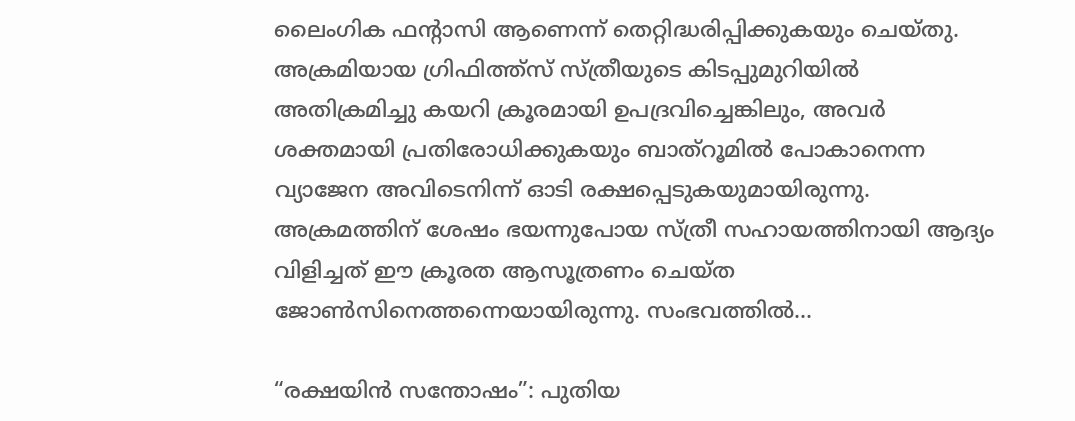ലൈംഗിക ഫന്റാസി ആണെന്ന് തെറ്റിദ്ധരിപ്പിക്കുകയും ചെയ്തു. അക്രമിയായ ഗ്രിഫിത്ത്സ് സ്ത്രീയുടെ കിടപ്പുമുറിയിൽ അതിക്രമിച്ചു കയറി ക്രൂരമായി ഉപദ്രവിച്ചെങ്കിലും, അവർ ശക്തമായി പ്രതിരോധിക്കുകയും ബാത്റൂമിൽ പോകാനെന്ന വ്യാജേന അവിടെനിന്ന് ഓടി രക്ഷപ്പെടുകയുമായിരുന്നു. അക്രമത്തിന് ശേഷം ഭയന്നുപോയ സ്ത്രീ സഹായത്തിനായി ആദ്യം വിളിച്ചത് ഈ ക്രൂരത ആസൂത്രണം ചെയ്ത ജോൺസിനെത്തന്നെയായിരുന്നു. സംഭവത്തിൽ…

“രക്ഷയിൻ സന്തോഷം”: പുതിയ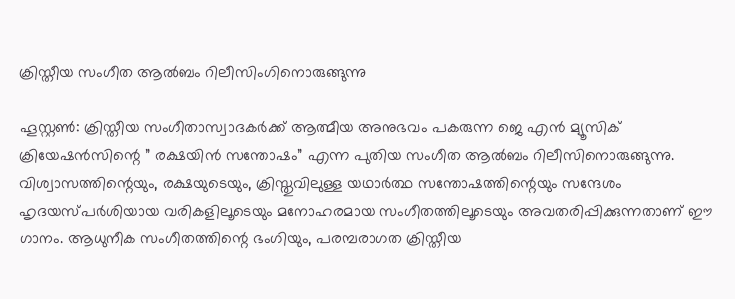ക്രിസ്തീയ സംഗീത ആൽബം റിലീസിംഗിനൊരുങ്ങുന്നു

ഹൂസ്റ്റൺ: ക്രിസ്തീയ സംഗീതാസ്വാദകർക്ക് ആത്മീയ അനുഭവം പകരുന്ന ജെ എൻ മ്യൂസിക് ക്രിയേഷൻസിന്റെ ” രക്ഷയിന്‍ സന്തോഷം” എന്ന പുതിയ സംഗീത ആൽബം റിലീസിനൊരുങ്ങുന്നു. വിശ്വാസത്തിന്റെയും, രക്ഷയുടെയും, ക്രിസ്തുവിലുള്ള യഥാർത്ഥ സന്തോഷത്തിന്റെയും സന്ദേശം ഹൃദയസ്പർശിയായ വരികളിലൂടെയും മനോഹരമായ സംഗീതത്തിലൂടെയും അവതരിപ്പിക്കുന്നതാണ് ഈ ഗാനം. ആധുനീക സംഗീതത്തിന്റെ ഭംഗിയും, പരമ്പരാഗത ക്രിസ്തീയ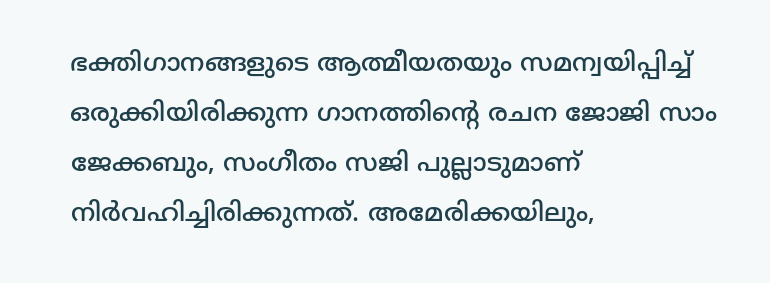ഭക്തിഗാനങ്ങളുടെ ആത്മീയതയും സമന്വയിപ്പിച്ച് ഒരുക്കിയിരിക്കുന്ന ഗാനത്തിന്റെ രചന ജോജി സാം ജേക്കബും, സംഗീതം സജി പുല്ലാടുമാണ് നിർവഹിച്ചിരിക്കുന്നത്. അമേരിക്കയിലും,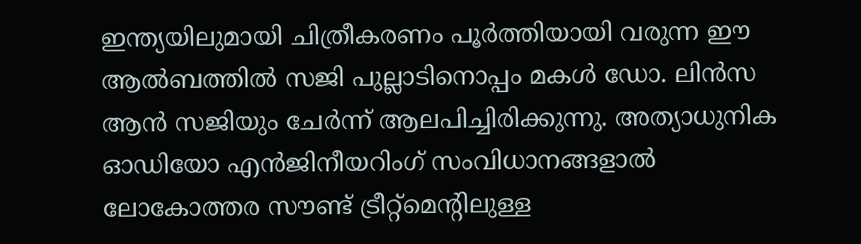ഇന്ത്യയിലുമായി ചിത്രീകരണം പൂർത്തിയായി വരുന്ന ഈ ആൽബത്തിൽ സജി പുല്ലാടിനൊപ്പം മകൾ ഡോ. ലിൻസ ആൻ സജിയും ചേർന്ന് ആലപിച്ചിരിക്കുന്നു. അത്യാധുനിക ഓഡിയോ എൻജിനീയറിംഗ് സംവിധാനങ്ങളാൽ ലോകോത്തര സൗണ്ട് ട്രീറ്റ്മെന്റിലുള്ള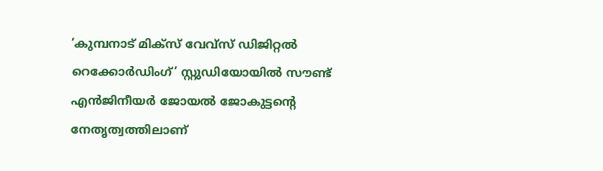‘കുമ്പനാട് മിക്സ് വേവ്സ് ഡിജിറ്റൽ റെക്കോർഡിംഗ്’ സ്റ്റുഡിയോയിൽ സൗണ്ട് എൻജിനീയർ ജോയൽ ജോകുട്ടന്റെ നേതൃത്വത്തിലാണ്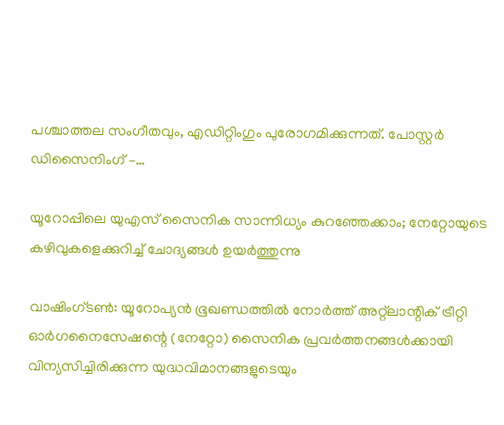പശ്ചാത്തല സംഗീതവും, എഡിറ്റിംഗും പുരോഗമിക്കുന്നത്. പോസ്റ്റർ ഡിസൈനിംഗ് –…

യൂറോപ്പിലെ യുഎസ് സൈനിക സാന്നിധ്യം കുറഞ്ഞേക്കാം; നേറ്റോയുടെ കഴിവുകളെക്കുറിച്ച് ചോദ്യങ്ങൾ ഉയർത്തുന്നു

വാഷിംഗ്ടൺ: യൂറോപ്യൻ ഭൂഖണ്ഡത്തിൽ നോർത്ത് അറ്റ്ലാന്റിക് ട്രീറ്റി ഓർഗനൈസേഷന്റെ (നേറ്റോ) സൈനിക പ്രവർത്തനങ്ങൾക്കായി വിന്യസിച്ചിരിക്കുന്ന യുദ്ധവിമാനങ്ങളുടെയും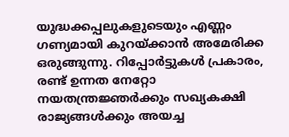യുദ്ധക്കപ്പലുകളുടെയും എണ്ണം ഗണ്യമായി കുറയ്ക്കാൻ അമേരിക്ക ഒരുങ്ങുന്നു. റിപ്പോർട്ടുകൾ പ്രകാരം, രണ്ട് ഉന്നത നേറ്റോ നയതന്ത്രജ്ഞർക്കും സഖ്യകക്ഷി രാജ്യങ്ങൾക്കും അയച്ച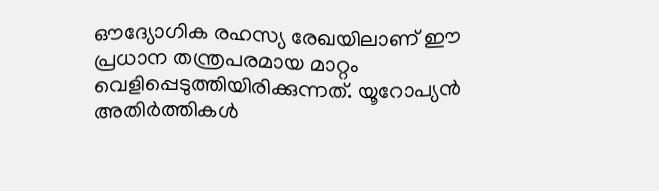ഔദ്യോഗിക രഹസ്യ രേഖയിലാണ് ഈ പ്രധാന തന്ത്രപരമായ മാറ്റം വെളിപ്പെടുത്തിയിരിക്കുന്നത്. യൂറോപ്യൻ അതിർത്തികൾ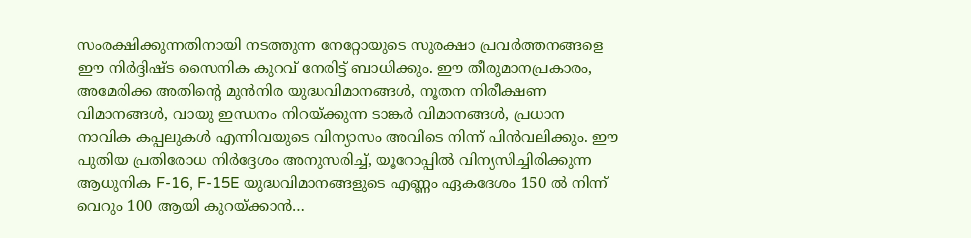സംരക്ഷിക്കുന്നതിനായി നടത്തുന്ന നേറ്റോയുടെ സുരക്ഷാ പ്രവർത്തനങ്ങളെ ഈ നിർദ്ദിഷ്ട സൈനിക കുറവ് നേരിട്ട് ബാധിക്കും. ഈ തീരുമാനപ്രകാരം, അമേരിക്ക അതിന്റെ മുൻനിര യുദ്ധവിമാനങ്ങൾ, നൂതന നിരീക്ഷണ വിമാനങ്ങൾ, വായു ഇന്ധനം നിറയ്ക്കുന്ന ടാങ്കർ വിമാനങ്ങൾ, പ്രധാന നാവിക കപ്പലുകൾ എന്നിവയുടെ വിന്യാസം അവിടെ നിന്ന് പിന്‍‌വലിക്കും. ഈ പുതിയ പ്രതിരോധ നിർദ്ദേശം അനുസരിച്ച്, യൂറോപ്പിൽ വിന്യസിച്ചിരിക്കുന്ന ആധുനിക F-16, F-15E യുദ്ധവിമാനങ്ങളുടെ എണ്ണം ഏകദേശം 150 ൽ നിന്ന് വെറും 100 ആയി കുറയ്ക്കാൻ…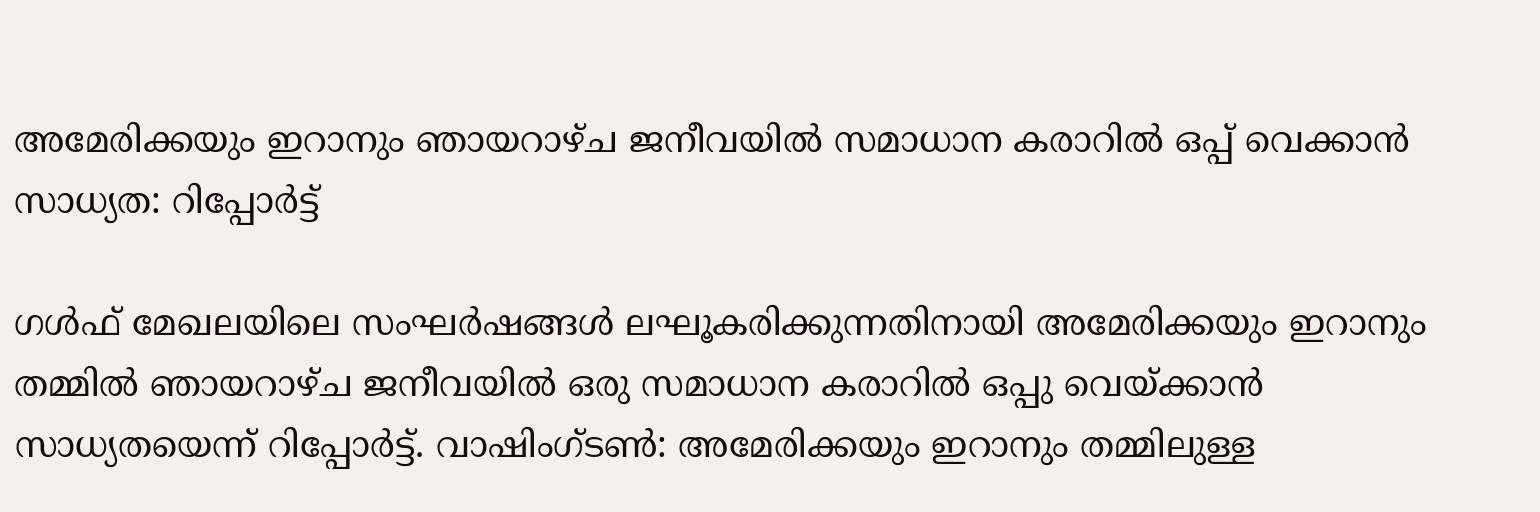അമേരിക്കയും ഇറാനും ഞായറാഴ്ച ജനീവയിൽ സമാധാന കരാറിൽ ഒപ്പ് വെക്കാന്‍ സാധ്യത: റിപ്പോർട്ട്

ഗൾഫ് മേഖലയിലെ സംഘർഷങ്ങൾ ലഘൂകരിക്കുന്നതിനായി അമേരിക്കയും ഇറാനും തമ്മിൽ ഞായറാഴ്ച ജനീവയില്‍ ഒരു സമാധാന കരാറിൽ ഒപ്പു വെയ്ക്കാന്‍ സാധ്യതയെന്ന് റിപ്പോര്‍ട്ട്. വാഷിംഗ്ടണ്‍: അമേരിക്കയും ഇറാനും തമ്മിലുള്ള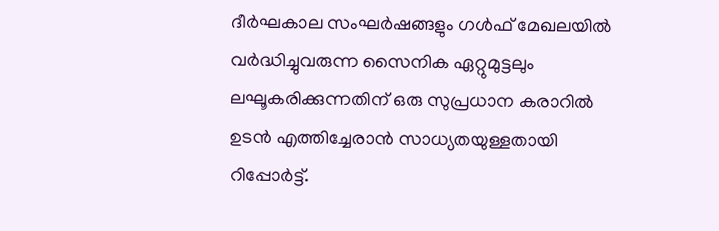ദീർഘകാല സംഘർഷങ്ങളും ഗൾഫ് മേഖലയിൽ വർദ്ധിച്ചുവരുന്ന സൈനിക ഏറ്റുമുട്ടലും ലഘൂകരിക്കുന്നതിന് ഒരു സുപ്രധാന കരാറിൽ ഉടൻ എത്തിച്ചേരാൻ സാധ്യതയുള്ളതായി റിപ്പോര്‍ട്ട്.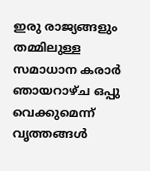ഇരു രാജ്യങ്ങളും തമ്മിലുള്ള സമാധാന കരാർ ഞായറാഴ്ച ഒപ്പു വെക്കുമെന്ന് വൃത്തങ്ങൾ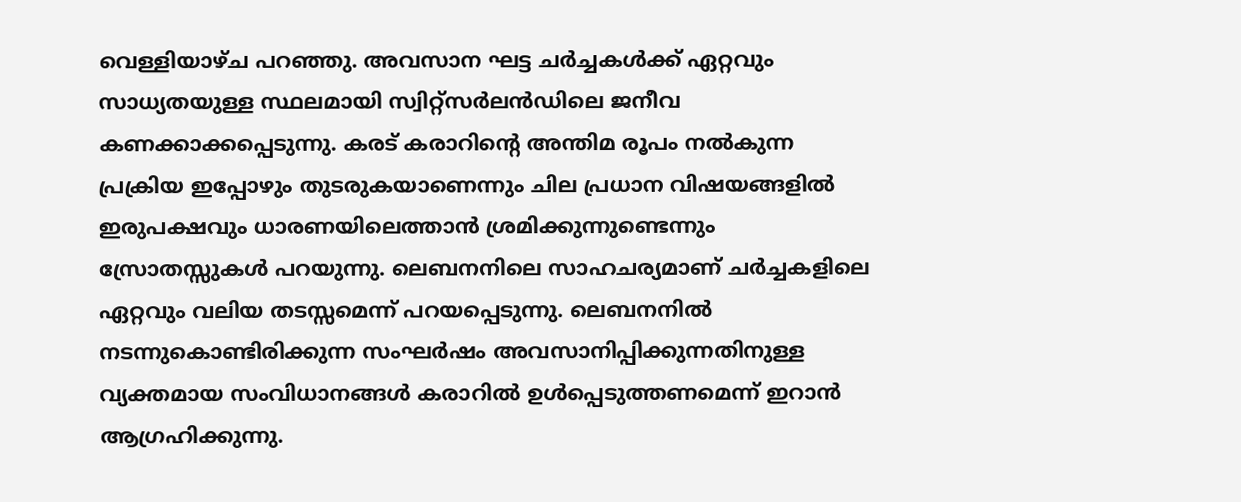വെള്ളിയാഴ്ച പറഞ്ഞു. അവസാന ഘട്ട ചർച്ചകൾക്ക് ഏറ്റവും സാധ്യതയുള്ള സ്ഥലമായി സ്വിറ്റ്സർലൻഡിലെ ജനീവ കണക്കാക്കപ്പെടുന്നു. കരട് കരാറിന്റെ അന്തിമ രൂപം നല്‍കുന്ന പ്രക്രിയ ഇപ്പോഴും തുടരുകയാണെന്നും ചില പ്രധാന വിഷയങ്ങളിൽ ഇരുപക്ഷവും ധാരണയിലെത്താൻ ശ്രമിക്കുന്നുണ്ടെന്നും സ്രോതസ്സുകൾ പറയുന്നു. ലെബനനിലെ സാഹചര്യമാണ് ചർച്ചകളിലെ ഏറ്റവും വലിയ തടസ്സമെന്ന് പറയപ്പെടുന്നു. ലെബനനിൽ നടന്നുകൊണ്ടിരിക്കുന്ന സംഘർഷം അവസാനിപ്പിക്കുന്നതിനുള്ള വ്യക്തമായ സംവിധാനങ്ങൾ കരാറിൽ ഉൾപ്പെടുത്തണമെന്ന് ഇറാൻ ആഗ്രഹിക്കുന്നു.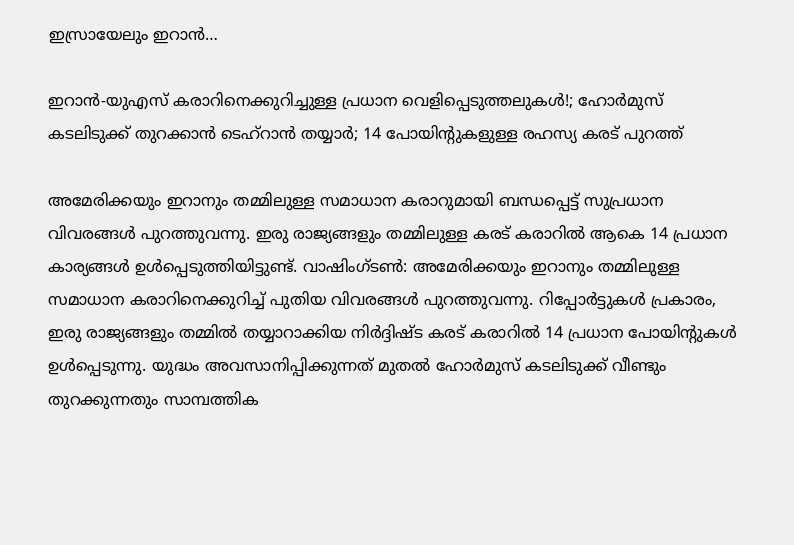ഇസ്രായേലും ഇറാൻ…

ഇറാൻ-യുഎസ് കരാറിനെക്കുറിച്ചുള്ള പ്രധാന വെളിപ്പെടുത്തലുകൾ!; ഹോർമുസ് കടലിടുക്ക് തുറക്കാൻ ടെഹ്‌റാന്‍ തയ്യാര്‍; 14 പോയിന്റുകളുള്ള രഹസ്യ കരട് പുറത്ത്

അമേരിക്കയും ഇറാനും തമ്മിലുള്ള സമാധാന കരാറുമായി ബന്ധപ്പെട്ട് സുപ്രധാന വിവരങ്ങൾ പുറത്തുവന്നു. ഇരു രാജ്യങ്ങളും തമ്മിലുള്ള കരട് കരാറിൽ ആകെ 14 പ്രധാന കാര്യങ്ങൾ ഉൾപ്പെടുത്തിയിട്ടുണ്ട്. വാഷിംഗ്ടണ്‍: അമേരിക്കയും ഇറാനും തമ്മിലുള്ള സമാധാന കരാറിനെക്കുറിച്ച് പുതിയ വിവരങ്ങൾ പുറത്തുവന്നു. റിപ്പോർട്ടുകൾ പ്രകാരം, ഇരു രാജ്യങ്ങളും തമ്മിൽ തയ്യാറാക്കിയ നിർദ്ദിഷ്ട കരട് കരാറിൽ 14 പ്രധാന പോയിന്റുകള്‍ ഉൾപ്പെടുന്നു. യുദ്ധം അവസാനിപ്പിക്കുന്നത് മുതൽ ഹോർമുസ് കടലിടുക്ക് വീണ്ടും തുറക്കുന്നതും സാമ്പത്തിക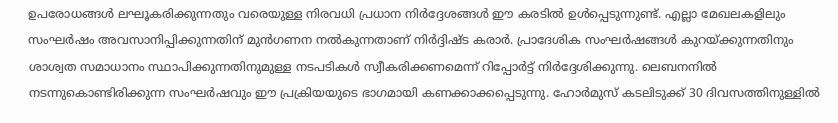ഉപരോധങ്ങൾ ലഘൂകരിക്കുന്നതും വരെയുള്ള നിരവധി പ്രധാന നിർദ്ദേശങ്ങൾ ഈ കരടിൽ ഉൾപ്പെടുന്നുണ്ട്. എല്ലാ മേഖലകളിലും സംഘർഷം അവസാനിപ്പിക്കുന്നതിന് മുൻഗണന നൽകുന്നതാണ് നിർദ്ദിഷ്ട കരാർ. പ്രാദേശിക സംഘർഷങ്ങൾ കുറയ്ക്കുന്നതിനും ശാശ്വത സമാധാനം സ്ഥാപിക്കുന്നതിനുമുള്ള നടപടികൾ സ്വീകരിക്കണമെന്ന് റിപ്പോർട്ട് നിർദ്ദേശിക്കുന്നു. ലെബനനിൽ നടന്നുകൊണ്ടിരിക്കുന്ന സംഘർഷവും ഈ പ്രക്രിയയുടെ ഭാഗമായി കണക്കാക്കപ്പെടുന്നു. ഹോർമുസ് കടലിടുക്ക് 30 ദിവസത്തിനുള്ളിൽ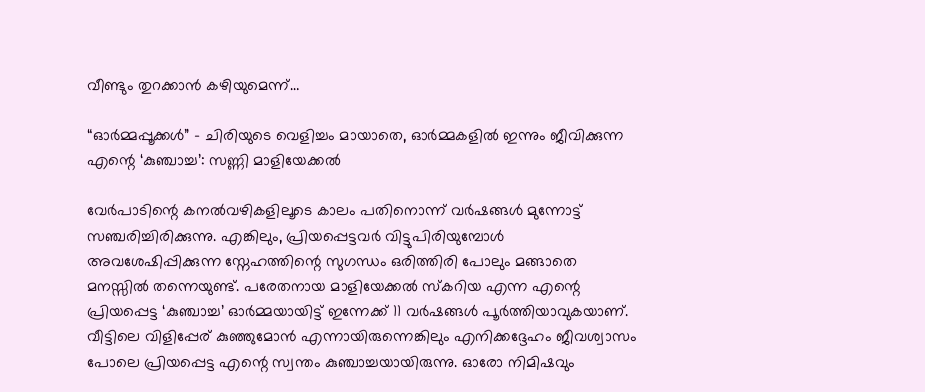വീണ്ടും തുറക്കാൻ കഴിയുമെന്ന്…

“ഓർമ്മപ്പൂക്കൾ” – ചിരിയുടെ വെളിച്ചം മായാതെ, ഓർമ്മകളിൽ ഇന്നും ജീവിക്കുന്ന എന്റെ ‘കുഞ്ചാച്ച’: സണ്ണി മാളിയേക്കൽ

വേർപാടിന്റെ കനൽവഴികളിലൂടെ കാലം പതിനൊന്ന് വർഷങ്ങൾ മുന്നോട്ട് സഞ്ചരിച്ചിരിക്കുന്നു. എങ്കിലും, പ്രിയപ്പെട്ടവർ വിട്ടുപിരിയുമ്പോൾ അവശേഷിപ്പിക്കുന്ന സ്നേഹത്തിന്റെ സുഗന്ധം ഒരിത്തിരി പോലും മങ്ങാതെ മനസ്സിൽ തന്നെയുണ്ട്. പരേതനായ മാളിയേക്കൽ സ്കറിയ എന്ന എന്റെ പ്രിയപ്പെട്ട ‘കുഞ്ചാച്ച’ ഓർമ്മയായിട്ട് ഇന്നേക്ക് 11 വർഷങ്ങൾ പൂർത്തിയാവുകയാണ്. വീട്ടിലെ വിളിപ്പേര് കുഞ്ഞുമോൻ എന്നായിരുന്നെങ്കിലും എനിക്കദ്ദേഹം ജീവശ്വാസം പോലെ പ്രിയപ്പെട്ട എന്റെ സ്വന്തം കുഞ്ചാച്ചയായിരുന്നു. ഓരോ നിമിഷവും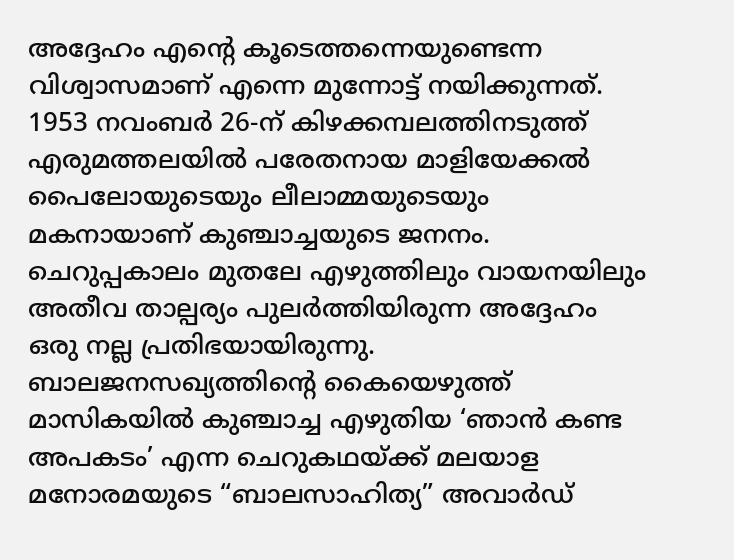അദ്ദേഹം എന്റെ കൂടെത്തന്നെയുണ്ടെന്ന വിശ്വാസമാണ് എന്നെ മുന്നോട്ട് നയിക്കുന്നത്. 1953 നവംബർ 26-ന് കിഴക്കമ്പലത്തിനടുത്ത് എരുമത്തലയിൽ പരേതനായ മാളിയേക്കൽ പൈലോയുടെയും ലീലാമ്മയുടെയും മകനായാണ് കുഞ്ചാച്ചയുടെ ജനനം. ചെറുപ്പകാലം മുതലേ എഴുത്തിലും വായനയിലും അതീവ താല്പര്യം പുലർത്തിയിരുന്ന അദ്ദേഹം ഒരു നല്ല പ്രതിഭയായിരുന്നു. ബാലജനസഖ്യത്തിന്റെ കൈയെഴുത്ത് മാസികയിൽ കുഞ്ചാച്ച എഴുതിയ ‘ഞാൻ കണ്ട അപകടം’ എന്ന ചെറുകഥയ്ക്ക് മലയാള മനോരമയുടെ “ബാലസാഹിത്യ” അവാർഡ്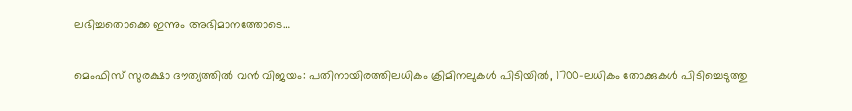ലഭിച്ചതൊക്കെ ഇന്നും അഭിമാനത്തോടെ…

മെംഫിസ് സുരക്ഷാ ദൗത്യത്തിൽ വൻ വിജയം: പതിനായിരത്തിലധികം ക്രിമിനലുകൾ പിടിയിൽ, 1700-ലധികം തോക്കുകൾ പിടിച്ചെടുത്തു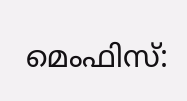മെംഫിസ്: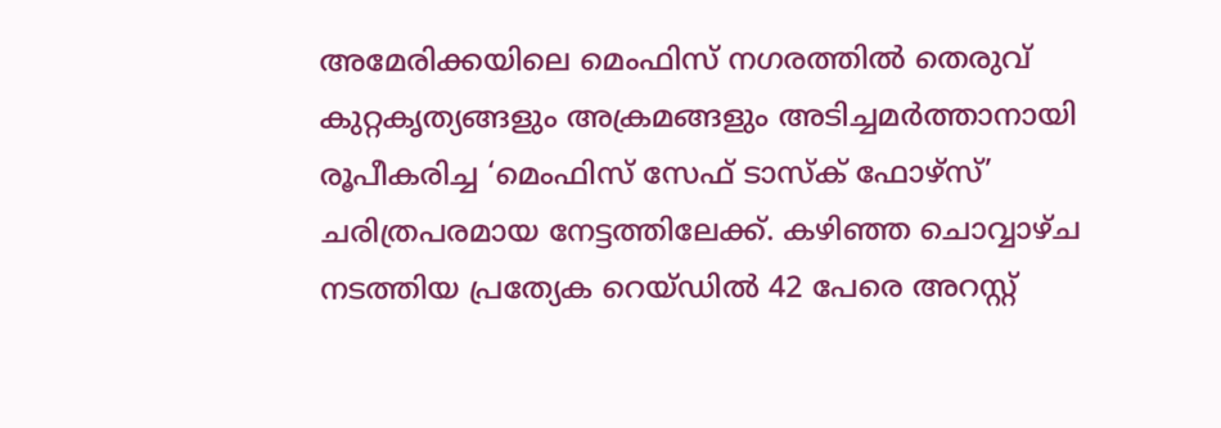അമേരിക്കയിലെ മെംഫിസ് നഗരത്തിൽ തെരുവ് കുറ്റകൃത്യങ്ങളും അക്രമങ്ങളും അടിച്ചമർത്താനായി രൂപീകരിച്ച ‘മെംഫിസ് സേഫ് ടാസ്‌ക് ഫോഴ്‌സ്’  ചരിത്രപരമായ നേട്ടത്തിലേക്ക്. കഴിഞ്ഞ ചൊവ്വാഴ്ച നടത്തിയ പ്രത്യേക റെയ്ഡിൽ 42 പേരെ അറസ്റ്റ്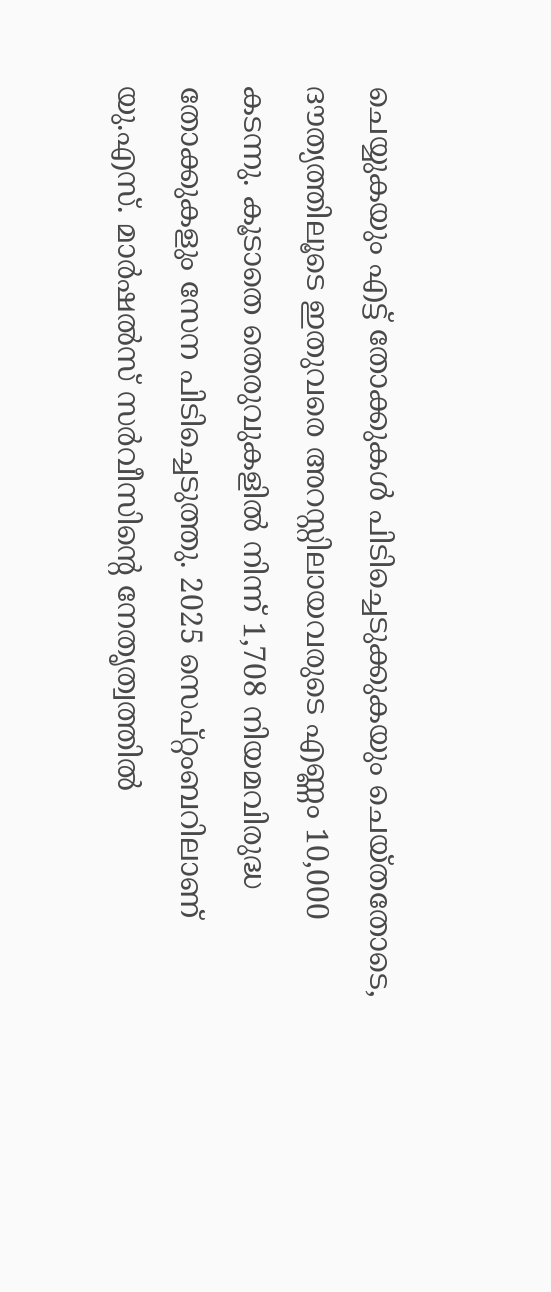ചെയ്യുകയും എട്ട് തോക്കുകൾ പിടിച്ചെടുക്കുകയും ചെയ്തതോടെ, ദൗത്യത്തിലൂടെ ഇതുവരെ അറസ്റ്റിലായവരുടെ എണ്ണം 10,000 കടന്നു. കൂടാതെ തെരുവുകളിൽ നിന്ന് 1,708 നിയമവിരുദ്ധ തോക്കുകളും സേന പിടിച്ചെടുത്തു. 2025 സെപ്റ്റംബറിലാണ് യു.എസ്. മാർഷൽസ് സർവീസിന്റെ നേതൃത്വത്തിൽ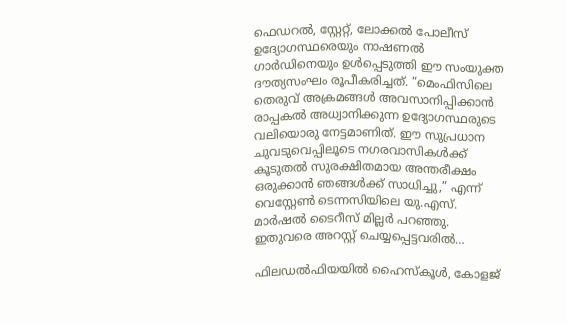ഫെഡറൽ, സ്റ്റേറ്റ്, ലോക്കൽ പോലീസ് ഉദ്യോഗസ്ഥരെയും നാഷണൽ ഗാർഡിനെയും ഉൾപ്പെടുത്തി ഈ സംയുക്ത ദൗത്യസംഘം രൂപീകരിച്ചത്. “മെംഫിസിലെ തെരുവ് അക്രമങ്ങൾ അവസാനിപ്പിക്കാൻ രാപ്പകൽ അധ്വാനിക്കുന്ന ഉദ്യോഗസ്ഥരുടെ വലിയൊരു നേട്ടമാണിത്. ഈ സുപ്രധാന ചുവടുവെപ്പിലൂടെ നഗരവാസികൾക്ക് കൂടുതൽ സുരക്ഷിതമായ അന്തരീക്ഷം ഒരുക്കാൻ ഞങ്ങൾക്ക് സാധിച്ചു,” എന്ന് വെസ്റ്റേൺ ടെന്നസിയിലെ യു.എസ്. മാർഷൽ ടൈറീസ് മില്ലർ പറഞ്ഞു. ഇതുവരെ അറസ്റ്റ് ചെയ്യപ്പെട്ടവരിൽ…

ഫിലഡല്‍ഫിയയില്‍ ഹൈസ്കൂള്‍, കോളജ്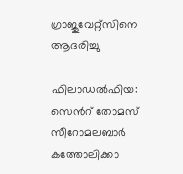ഗ്രാജുവേറ്റ്സിനെ ആദരിച്ചു

ഫിലാഡല്‍ഫിയ: സെന്‍റ് തോമസ് സീറോമലബാര്‍ കത്തോലിക്കാ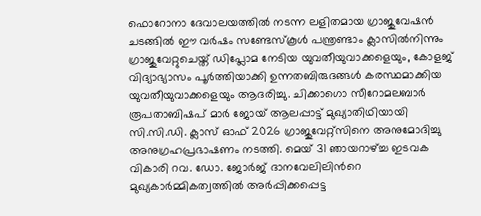ഫൊറോനാ ദേവാലയത്തില്‍ നടന്ന ലളിതമായ ഗ്രാജുവേഷന്‍ ചടങ്ങില്‍ ഈ വര്‍ഷം സണ്ടേസ്കൂള്‍ പന്ത്രണ്ടാം ക്ലാസില്‍നിന്നും ഗ്രാജുവേറ്റുചെയ്ത് ഡിപ്ലോമ നേടിയ യുവതീയുവാക്കളെയും, കോളജ് വിദ്യാഭ്യാസം പൂര്‍ത്തിയാക്കി ഉന്നതബിരുദങ്ങള്‍ കരസ്ഥമാക്കിയ യുവതീയുവാക്കളെയും ആദരിച്ചു. ചിക്കാഗൊ സീറോമലബാര്‍ രൂപതാബിഷപ് മാര്‍ ജോയ് ആലപ്പാട്ട് മുഖ്യാതിഥിയായി സി.സി.ഡി. ക്ലാസ് ഓഫ് 2026 ഗ്രാജുവേറ്റ്സിനെ അനുമോദിച്ചു അനുഗ്രഹപ്രഭാഷണം നടത്തി. മെയ് 31 ഞായറാഴ്ച്ച ഇടവക വികാരി റവ. ഡോ. ജോര്‍ജ് ദാനവേലിലിന്‍റെ മുഖ്യകാര്‍മ്മികത്വത്തില്‍ അര്‍പ്പിക്കപ്പെട്ട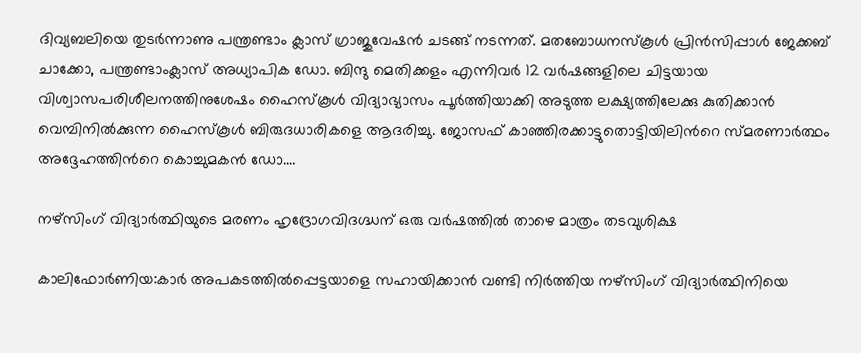ദിവ്യബലിയെ തുടര്‍ന്നാണു പന്ത്രണ്ടാം ക്ലാസ് ഗ്രാജുവേഷന്‍ ചടങ്ങ് നടന്നത്. മതബോധനസ്കൂള്‍ പ്രിന്‍സിപ്പാള്‍ ജേക്കബ് ചാക്കോ, പന്ത്രണ്ടാംക്ലാസ് അധ്യാപിക ഡോ. ബിന്ദു മെതിക്കളം എന്നിവര്‍ 12 വര്‍ഷങ്ങളിലെ ചിട്ടയായ വിശ്വാസപരിശീലനത്തിനുശേഷം ഹൈസ്കൂള്‍ വിദ്യാഭ്യാസം പൂര്‍ത്തിയാക്കി അടുത്ത ലക്ഷ്യത്തിലേക്കു കുതിക്കാന്‍ വെമ്പിനില്‍ക്കുന്ന ഹൈസ്കൂള്‍ ബിരുദധാരികളെ ആദരിച്ചു. ജോസഫ് കാഞ്ഞിരക്കാട്ടുതൊട്ടിയിലിന്‍റെ സ്മരണാര്‍ത്ഥം അദ്ദേഹത്തിന്‍റെ കൊച്ചുമകന്‍ ഡോ.…

നഴ്‌സിംഗ് വിദ്യാർത്ഥിയുടെ മരണം ഹൃദ്രോഗവിദഗ്ദ്ധന് ഒരു വർഷത്തിൽ താഴെ മാത്രം തടവുശിക്ഷ

കാലിഫോർണിയ:കാർ അപകടത്തിൽപ്പെട്ടയാളെ സഹായിക്കാൻ വണ്ടി നിർത്തിയ നഴ്‌സിംഗ് വിദ്യാർത്ഥിനിയെ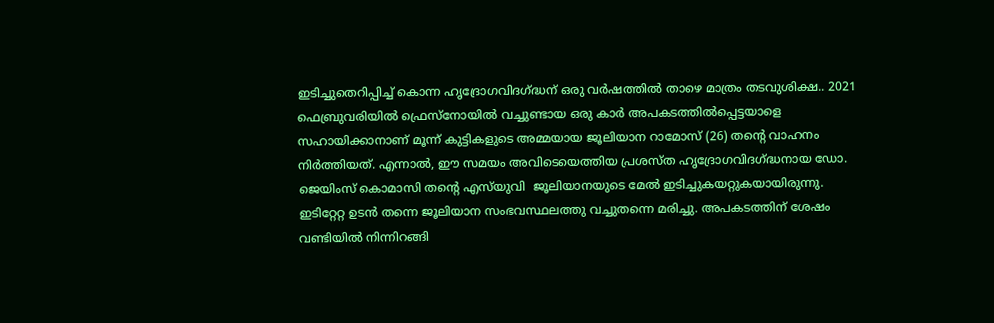ഇടിച്ചുതെറിപ്പിച്ച് കൊന്ന ഹൃദ്രോഗവിദഗ്ദ്ധന് ഒരു വർഷത്തിൽ താഴെ മാത്രം തടവുശിക്ഷ.. 2021 ഫെബ്രുവരിയിൽ ഫ്രെസ്‌നോയിൽ വച്ചുണ്ടായ ഒരു കാർ അപകടത്തിൽപ്പെട്ടയാളെ സഹായിക്കാനാണ് മൂന്ന് കുട്ടികളുടെ അമ്മയായ ജൂലിയാന റാമോസ് (26) തന്റെ വാഹനം നിർത്തിയത്. എന്നാൽ, ഈ സമയം അവിടെയെത്തിയ പ്രശസ്ത ഹൃദ്രോഗവിദഗ്ദ്ധനായ ഡോ. ജെയിംസ് കൊമാസി തന്റെ എസ്‌യുവി  ജൂലിയാനയുടെ മേൽ ഇടിച്ചുകയറ്റുകയായിരുന്നു. ഇടിറ്റേറ്റ ഉടൻ തന്നെ ജൂലിയാന സംഭവസ്ഥലത്തു വച്ചുതന്നെ മരിച്ചു. അപകടത്തിന് ശേഷം വണ്ടിയിൽ നിന്നിറങ്ങി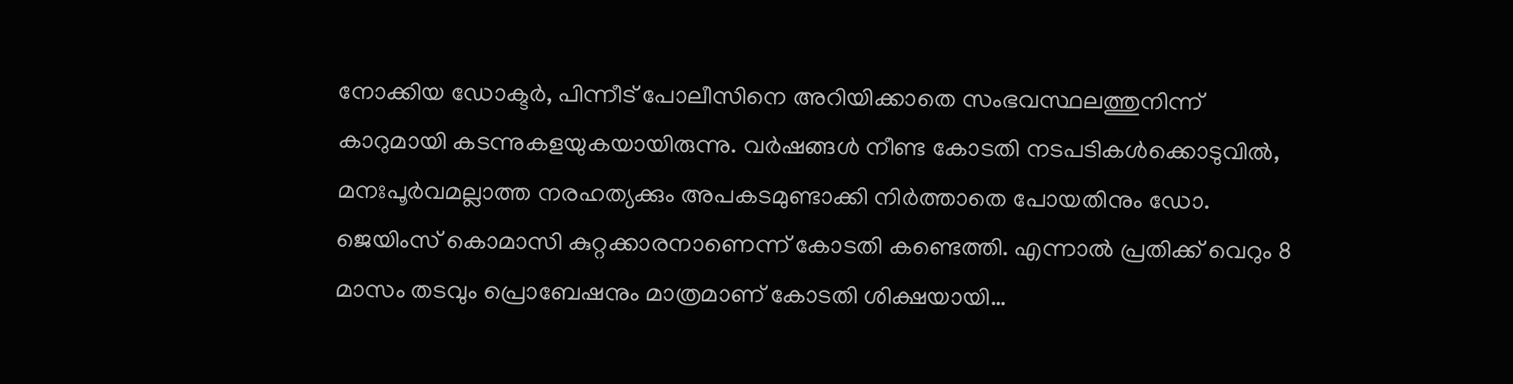നോക്കിയ ഡോക്ടർ, പിന്നീട് പോലീസിനെ അറിയിക്കാതെ സംഭവസ്ഥലത്തുനിന്ന് കാറുമായി കടന്നുകളയുകയായിരുന്നു. വർഷങ്ങൾ നീണ്ട കോടതി നടപടികൾക്കൊടുവിൽ, മനഃപൂർവമല്ലാത്ത നരഹത്യക്കും അപകടമുണ്ടാക്കി നിർത്താതെ പോയതിനും ഡോ. ജെയിംസ് കൊമാസി കുറ്റക്കാരനാണെന്ന് കോടതി കണ്ടെത്തി. എന്നാൽ പ്രതിക്ക് വെറും 8 മാസം തടവും പ്രൊബേഷനും മാത്രമാണ് കോടതി ശിക്ഷയായി…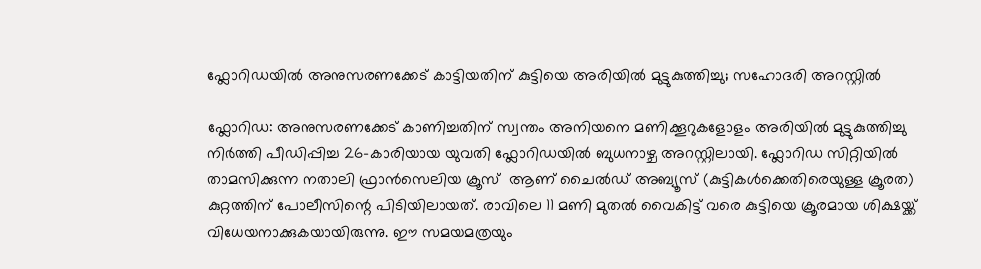ഫ്ലോറിഡയിൽ അനുസരണക്കേട് കാട്ടിയതിന് കുട്ടിയെ അരിയിൽ മുട്ടുകുത്തിച്ചു; സഹോദരി അറസ്റ്റിൽ

ഫ്ലോറിഡ: അനുസരണക്കേട് കാണിച്ചതിന് സ്വന്തം അനിയനെ മണിക്കൂറുകളോളം അരിയിൽ മുട്ടുകുത്തിച്ചു നിർത്തി പീഡിപ്പിച്ച 26-കാരിയായ യുവതി ഫ്ലോറിഡയിൽ ബുധനാഴ്ച അറസ്റ്റിലായി. ഫ്ലോറിഡ സിറ്റിയിൽ താമസിക്കുന്ന നതാലി ഫ്രാൻസെലിയ ക്രൂസ്  ആണ് ചൈൽഡ് അബ്യൂസ് (കുട്ടികൾക്കെതിരെയുള്ള ക്രൂരത) കുറ്റത്തിന് പോലീസിന്റെ പിടിയിലായത്. രാവിലെ 11 മണി മുതൽ വൈകിട്ട് വരെ കുട്ടിയെ ക്രൂരമായ ശിക്ഷയ്ക്ക് വിധേയനാക്കുകയായിരുന്നു. ഈ സമയമത്രയും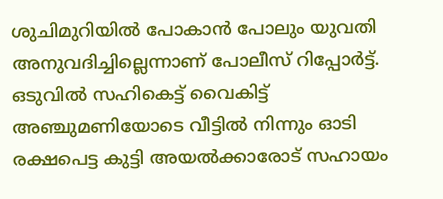ശുചിമുറിയിൽ പോകാൻ പോലും യുവതി അനുവദിച്ചില്ലെന്നാണ് പോലീസ് റിപ്പോർട്ട്. ഒടുവിൽ സഹികെട്ട് വൈകിട്ട് അഞ്ചുമണിയോടെ വീട്ടിൽ നിന്നും ഓടി രക്ഷപെട്ട കുട്ടി അയൽക്കാരോട് സഹായം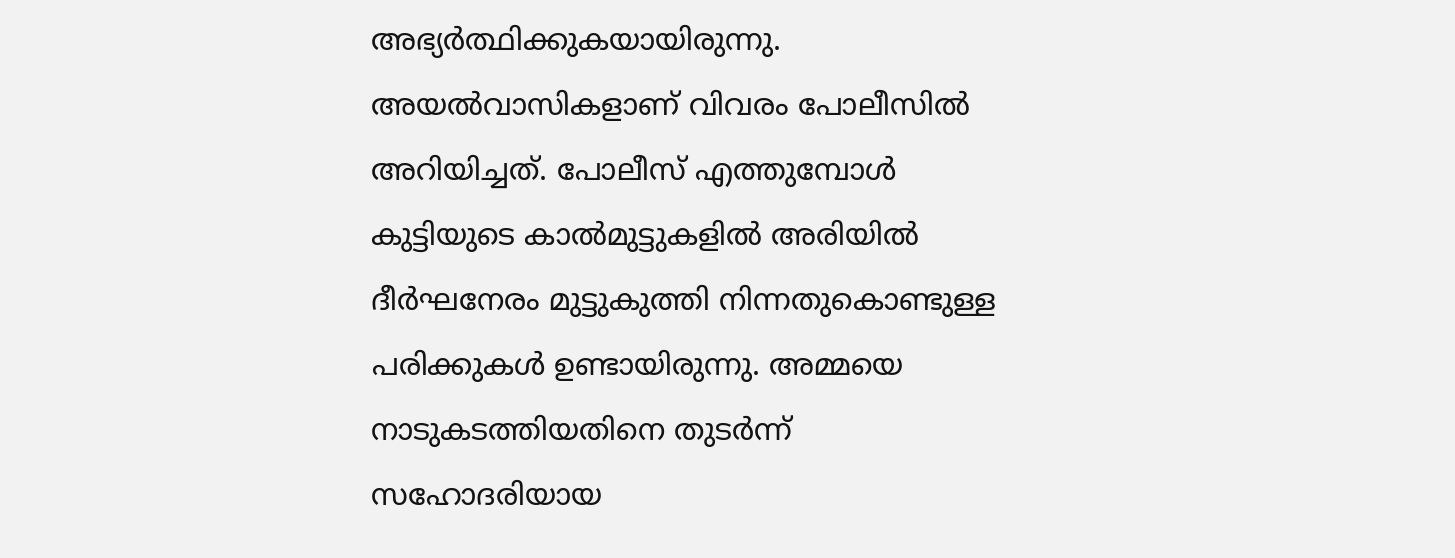അഭ്യർത്ഥിക്കുകയായിരുന്നു. അയൽവാസികളാണ് വിവരം പോലീസിൽ അറിയിച്ചത്. പോലീസ് എത്തുമ്പോൾ കുട്ടിയുടെ കാൽമുട്ടുകളിൽ അരിയിൽ ദീർഘനേരം മുട്ടുകുത്തി നിന്നതുകൊണ്ടുള്ള പരിക്കുകൾ ഉണ്ടായിരുന്നു. അമ്മയെ നാടുകടത്തിയതിനെ തുടർന്ന് സഹോദരിയായ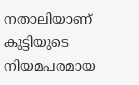നതാലിയാണ് കുട്ടിയുടെ നിയമപരമായ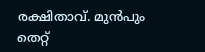രക്ഷിതാവ്. മുൻപും തെറ്റ്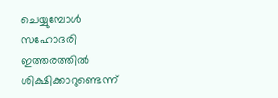ചെയ്യുമ്പോൾ സഹോദരി ഇത്തരത്തിൽ ശിക്ഷിക്കാറുണ്ടെന്ന്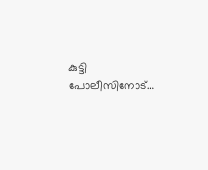കുട്ടി പോലീസിനോട്…